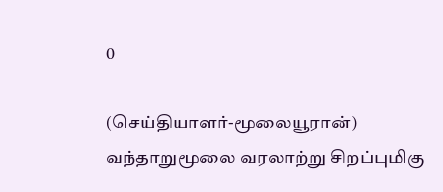0

(செய்தியாளர்-மூலையூரான்)
வந்தாறுமூலை வரலாற்று சிறப்புமிகு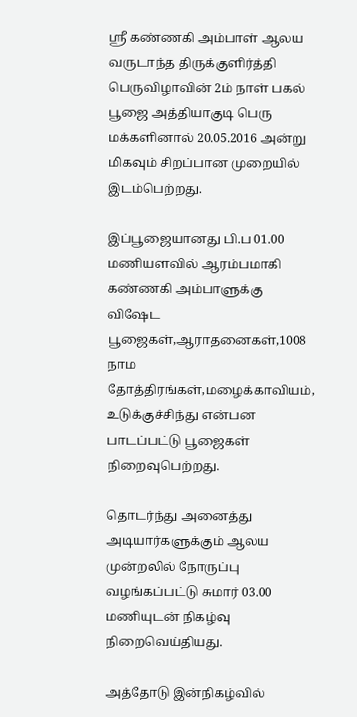ஸ்ரீ கண்ணகி அம்பாள் ஆலய வருடாந்த திருக்குளிர்த்தி பெருவிழாவின் 2ம் நாள் பகல் பூஜை அத்தியாகுடி பெரு மக்களினால் 20.05.2016 அன்று மிகவும் சிறப்பான முறையில் இடம்பெற்றது.

இப்பூஜையானது பி.ப 01.00 மணியளவில் ஆரம்பமாகி கண்ணகி அம்பாளுக்கு விஷேட பூஜைகள்,ஆராதனைகள்,1008 நாம தோத்திரங்கள்,மழைக்காவியம், உடுக்குச்சிந்து என்பன பாடப்பட்டு பூஜைகள் நிறைவுபெற்றது.

தொடர்ந்து அனைத்து அடியார்களுக்கும் ஆலய முன்றலில் நோருப்பு வழங்கப்பட்டு சுமார் 03.00 மணியுடன் நிகழ்வு நிறைவெய்தியது.

அத்தோடு இன்நிகழ்வில்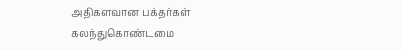அதிகளவான பக்தர்கள் கலந்துகொண்டமை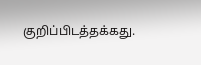குறிப்பிடத்தக்கது.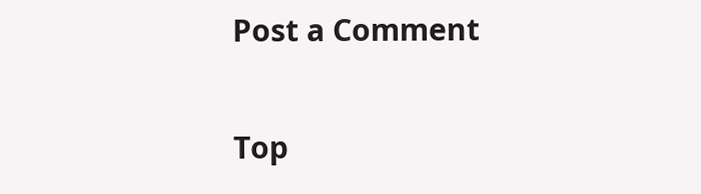Post a Comment


Top